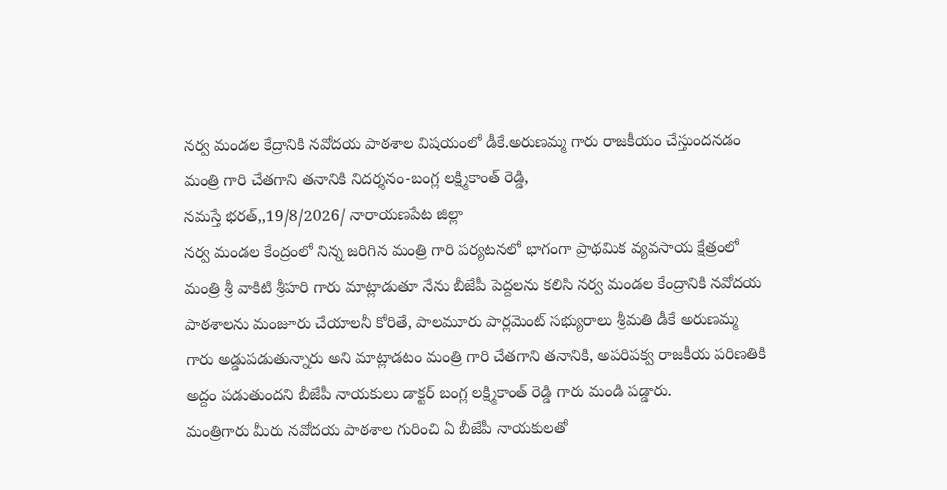నర్వ మండల కేద్రానికి నవోదయ పాఠశాల విషయంలో డీకే.అరుణమ్మ గారు రాజకీయం చేస్తుందనడం మంత్రి గారి చేతగాని తనానికి నిదర్శనం-బంగ్ల లక్ష్మికాంత్ రెడ్డి,
నమస్తే భరత్,,19/8/2026/ నారాయణపేట జిల్లా
నర్వ మండల కేంద్రంలో నిన్న జరిగిన మంత్రి గారి పర్యటనలో భాగంగా ప్రాథమిక వ్యవసాయ క్షేత్రంలో మంత్రి శ్రీ వాకిటి శ్రీహరి గారు మాట్లాడుతూ నేను బీజేపీ పెద్దలను కలిసి నర్వ మండల కేంద్రానికి నవోదయ పాఠశాలను మంజూరు చేయాలనీ కోరితే, పాలమూరు పార్లమెంట్ సభ్యురాలు శ్రీమతి డీకే అరుణమ్మ గారు అడ్డుపడుతున్నారు అని మాట్లాడటం మంత్రి గారి చేతగాని తనానికి, అపరిపక్వ రాజకీయ పరిణతికి అద్దం పడుతుందని బీజేపీ నాయకులు డాక్టర్ బంగ్ల లక్ష్మికాంత్ రెడ్డి గారు మండి పడ్డారు.
మంత్రిగారు మీరు నవోదయ పాఠశాల గురించి ఏ బీజేపీ నాయకులతో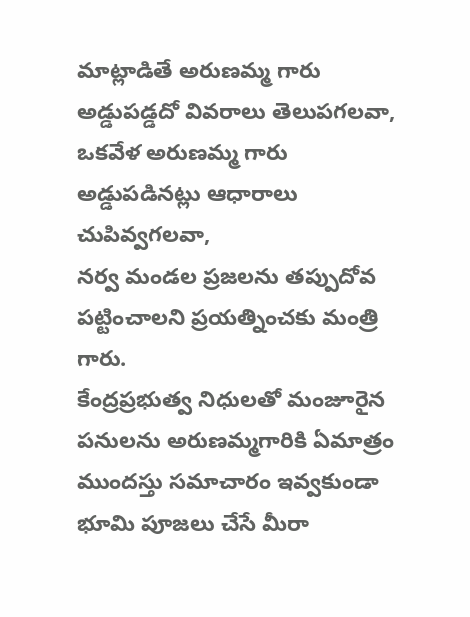మాట్లాడితే అరుణమ్మ గారు అడ్డుపడ్డదో వివరాలు తెలుపగలవా,
ఒకవేళ అరుణమ్మ గారు అడ్డుపడినట్లు ఆధారాలు చుపివ్వగలవా,
నర్వ మండల ప్రజలను తప్పుదోవ పట్టించాలని ప్రయత్నించకు మంత్రి గారు.
కేంద్రప్రభుత్వ నిధులతో మంజూరైన పనులను అరుణమ్మగారికి ఏమాత్రం ముందస్తు సమాచారం ఇవ్వకుండా భూమి పూజలు చేసే మీరా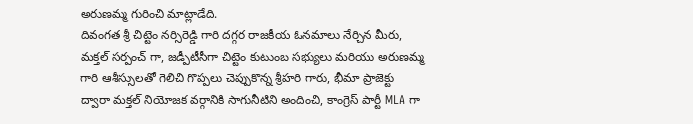అరుణమ్మ గురించి మాట్లాడేది.
దివంగత శ్రీ చిట్టెం నర్సిరెడ్డి గారి దగ్గర రాజకీయ ఓనమాలు నేర్చిన మీరు, మక్తల్ సర్పంచ్ గా, జడ్పీటీసీగా చిట్టెం కుటుంబ సభ్యులు మరియు అరుణమ్మ గారి ఆశీస్సులతో గెలిచి గొప్పలు చెప్పుకొన్న శ్రీహరి గారు, భీమా ప్రాజెక్టు ద్వారా మక్తల్ నియోజక వర్గానికి సాగునీటిని అందించి, కాంగ్రెస్ పార్టీ MLA గా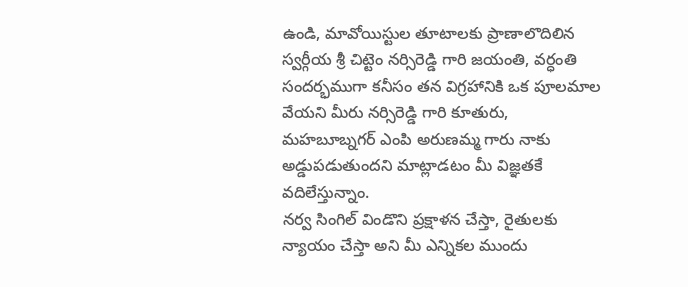ఉండి, మావోయిస్టుల తూటాలకు ప్రాణాలొదిలిన స్వర్గీయ శ్రీ చిట్టెం నర్సిరెడ్డి గారి జయంతి, వర్ధంతి సందర్భముగా కనీసం తన విగ్రహానికి ఒక పూలమాల వేయని మీరు నర్సిరెడ్డి గారి కూతురు, మహబూబ్నగర్ ఎంపి అరుణమ్మ గారు నాకు అడ్డుపడుతుందని మాట్లాడటం మీ విజ్ఞతకే వదిలేస్తున్నాం.
నర్వ సింగిల్ విండొని ప్రక్షాళన చేస్తా, రైతులకు న్యాయం చేస్తా అని మీ ఎన్నికల ముందు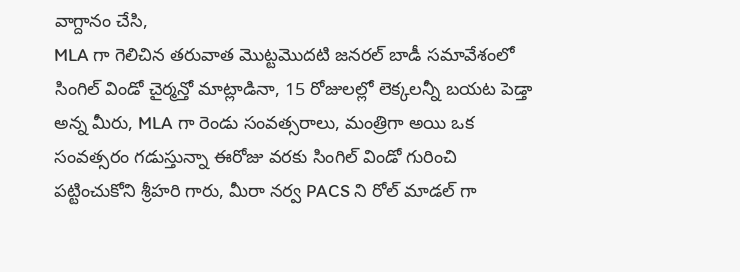వాగ్దానం చేసి,
MLA గా గెలిచిన తరువాత మొట్టమొదటి జనరల్ బాడీ సమావేశంలో సింగిల్ విండో చైర్మన్తో మాట్లాడినా, 15 రోజులల్లో లెక్కలన్నీ బయట పెడ్తా అన్న మీరు, MLA గా రెండు సంవత్సరాలు, మంత్రిగా అయి ఒక సంవత్సరం గడుస్తున్నా ఈరోజు వరకు సింగిల్ విండో గురించి పట్టించుకోని శ్రీహరి గారు, మీరా నర్వ PACS ని రోల్ మాడల్ గా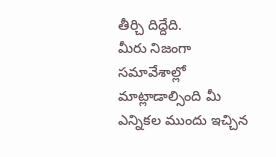తీర్చి దిద్దేది.
మీరు నిజంగా సమావేశాల్లో మాట్లాడాల్సింది మీ ఎన్నికల ముందు ఇచ్చిన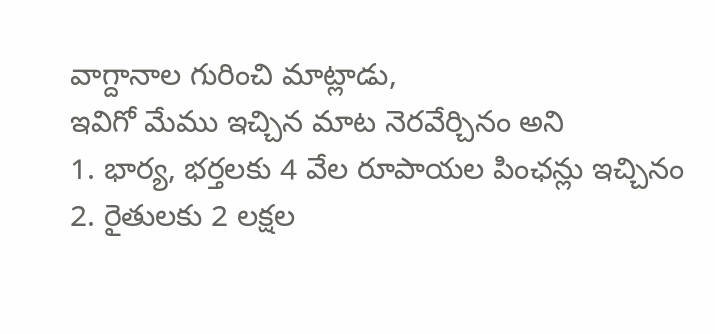వాగ్దానాల గురించి మాట్లాడు,
ఇవిగో మేము ఇచ్చిన మాట నెరవేర్చినం అని
1. భార్య, భర్తలకు 4 వేల రూపాయల పింఛన్లు ఇచ్చినం
2. రైతులకు 2 లక్షల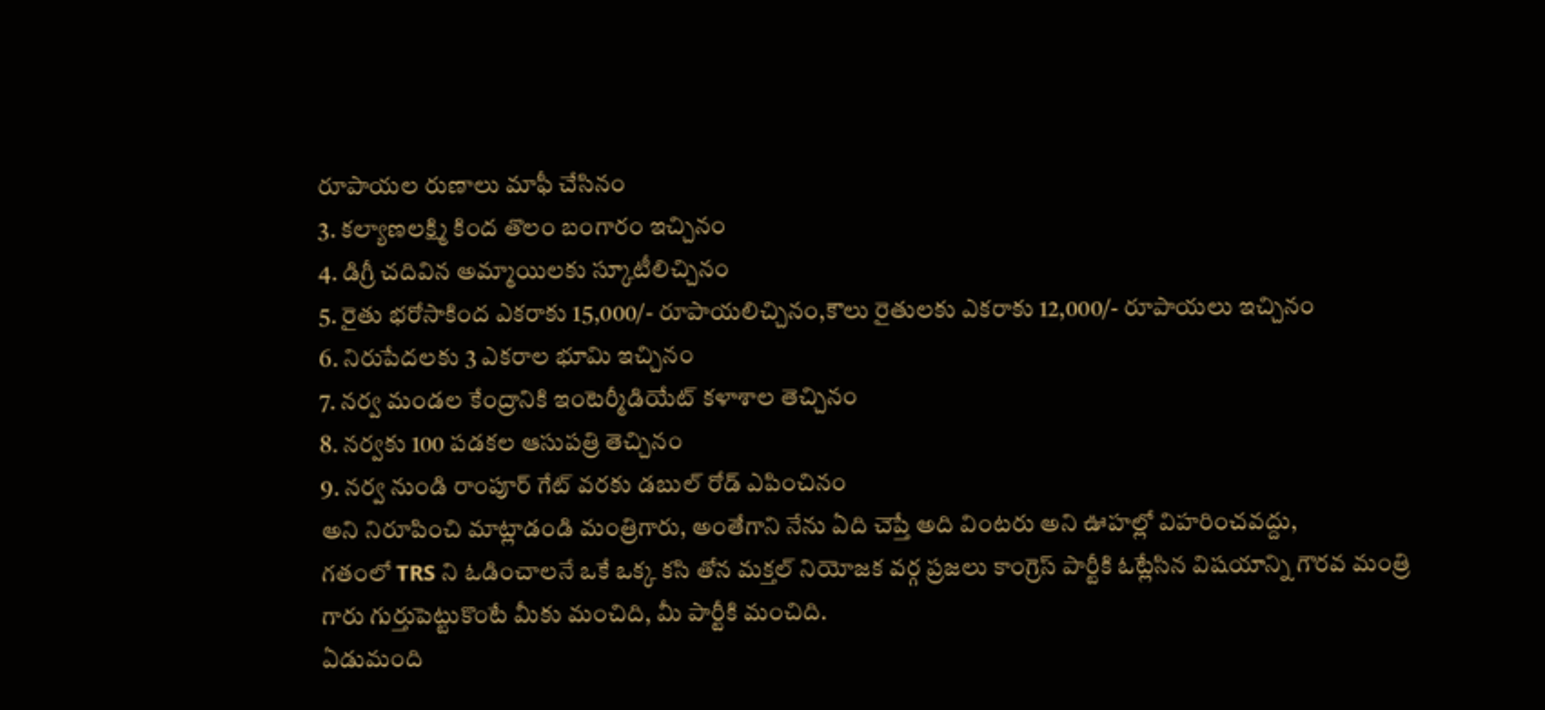రూపాయల రుణాలు మాఫీ చేసినం
3. కల్యాణలక్ష్మి కింద తొలం బంగారం ఇచ్చినం
4. డిగ్రీ చదివిన అమ్మాయిలకు స్కూటీలిచ్చినం
5. రైతు భరోసాకింద ఎకరాకు 15,000/- రూపాయలిచ్చినం,కౌలు రైతులకు ఎకరాకు 12,000/- రూపాయలు ఇచ్చినం
6. నిరుపేదలకు 3 ఎకరాల భూమి ఇచ్చినం
7. నర్వ మండల కేంద్రానికి ఇంటెర్మీడియేట్ కళాశాల తెచ్చినం
8. నర్వకు 100 పడకల ఆసుపత్రి తెచ్చినం
9. నర్వ నుండి రాంపూర్ గేట్ వరకు డబుల్ రోడ్ ఎపించినం
అని నిరూపించి మాట్లాడండి మంత్రిగారు, అంతేగాని నేను ఏది చెప్తే అది వింటరు అని ఊహల్లో విహరించవద్దు,
గతంలో TRS ని ఓడించాలనే ఒకే ఒక్క కసి తోన మక్తల్ నియోజక వర్గ ప్రజలు కాంగ్రెస్ పార్టీకి ఓట్లేసిన విషయాన్ని గౌరవ మంత్రి గారు గుర్తుపెట్టుకొంటే మీకు మంచిది, మీ పార్టీకి మంచిది.
ఏడుమంది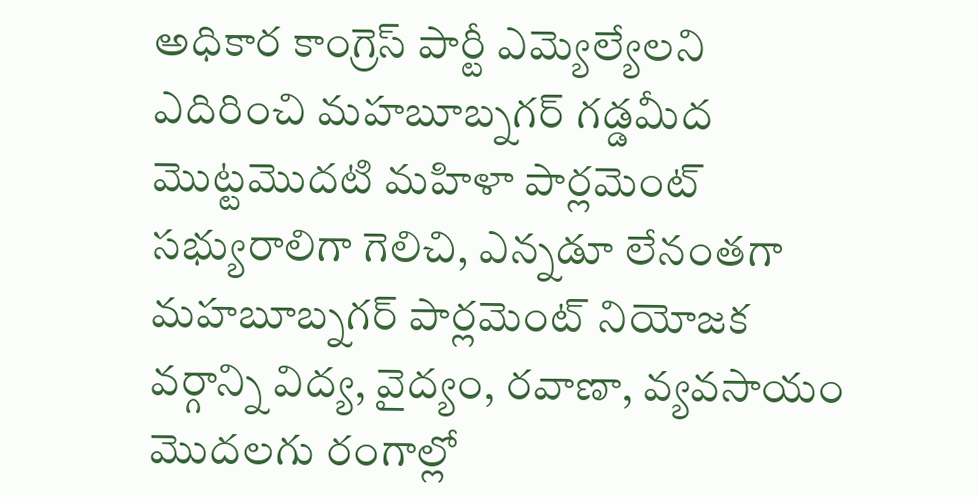అధికార కాంగ్రెస్ పార్టీ ఎమ్యెల్యేలని ఎదిరించి మహబూబ్నగర్ గడ్డమీద మొట్టమొదటి మహిళా పార్లమెంట్ సభ్యురాలిగా గెలిచి, ఎన్నడూ లేనంతగా మహబూబ్నగర్ పార్లమెంట్ నియోజక వర్గాన్ని విద్య, వైద్యం, రవాణా, వ్యవసాయం మొదలగు రంగాల్లో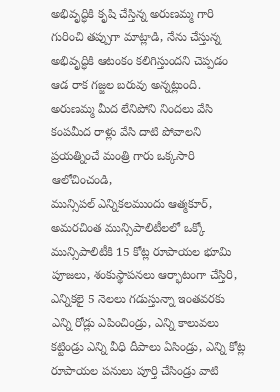అభివృద్ధికి కృషి చేస్తిన్న అరుణమ్మ గారి గురించి తప్పుగా మాట్లాడి, నేను చేస్తున్న అభివృద్ధికి ఆటంకం కలిగిస్తుందని చెప్పడం
ఆడ రాక గజ్జల బరువు అన్నట్లుంది.
అరుణమ్మ మీద లేనిపోని నిందలు వేసి కంపమీద రాళ్లు వేసి దాటి పోవాలని ప్రయత్నించే మంత్రి గారు ఒక్కసారి ఆలోచించండి,
మున్సిపల్ ఎన్నికలముందు ఆత్మకూర్, అమరచింత మున్సిపాలిటీలలో ఒక్కో మున్సిపాలిటీకి 15 కోట్ల రూపాయల భూమి పూజలు, శంకుస్థాపనలు ఆర్భాటంగా చేస్తిరి, ఎన్నికలై 5 నెలలు గడుస్తున్నా ఇంతవరకు ఎన్ని రోడ్లు ఎపించిండ్రు, ఎన్ని కాలువలు కట్టిండ్రు ఎన్ని వీధి దీపాలు ఏసిండ్రు, ఎన్ని కోట్ల రూపాయల పనులు పూర్తి చేసిండ్రు వాటి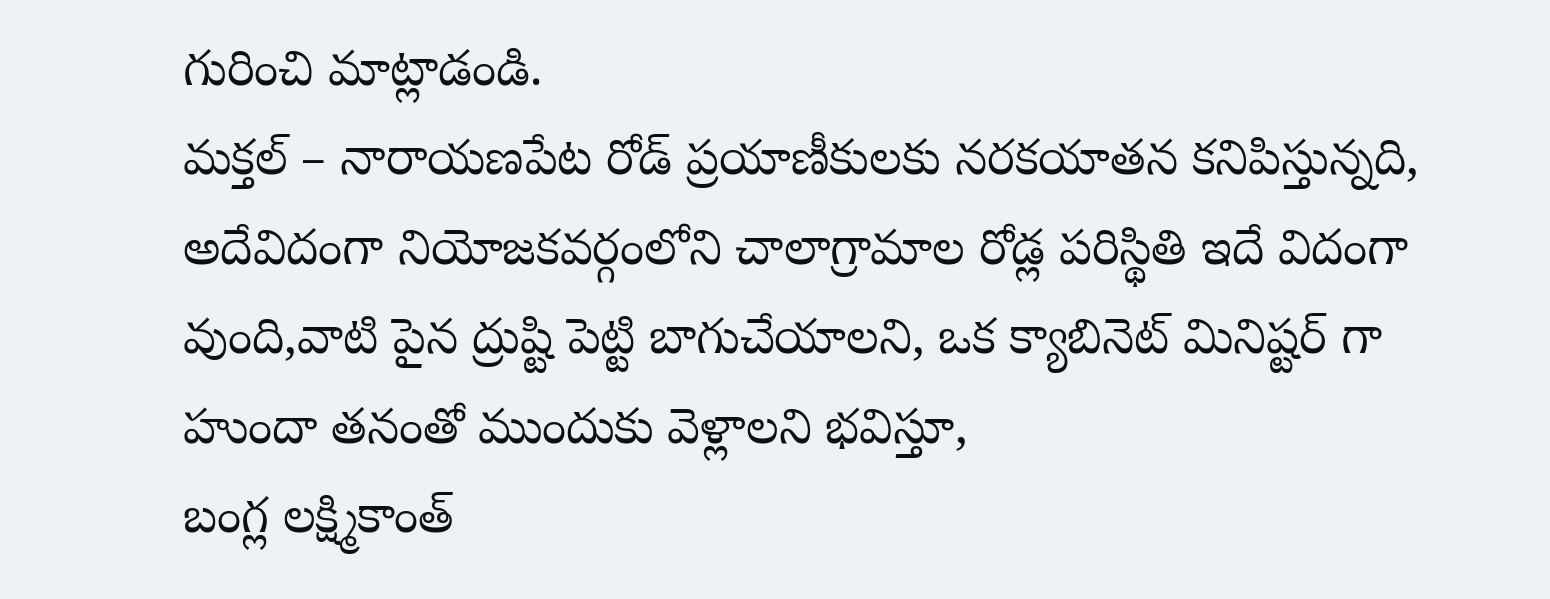గురించి మాట్లాడండి.
మక్తల్ – నారాయణపేట రోడ్ ప్రయాణీకులకు నరకయాతన కనిపిస్తున్నది, అదేవిదంగా నియోజకవర్గంలోని చాలాగ్రామాల రోడ్ల పరిస్థితి ఇదే విదంగా వుంది,వాటి పైన ద్రుష్టి పెట్టి బాగుచేయాలని, ఒక క్యాబినెట్ మినిష్టర్ గా హుందా తనంతో ముందుకు వెళ్లాలని భవిస్తూ,
బంగ్ల లక్ష్మికాంత్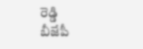రెడ్డి
బీజేపీ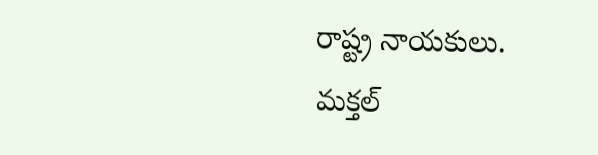రాష్ట్ర నాయకులు.
మక్తల్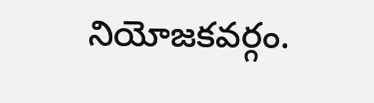నియోజకవర్గం.